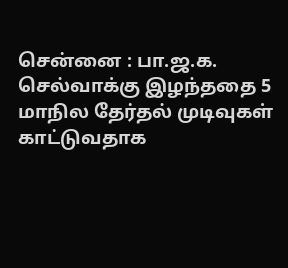சென்னை : பா.ஜ.க. செல்வாக்கு இழந்ததை 5 மாநில தேர்தல் முடிவுகள் காட்டுவதாக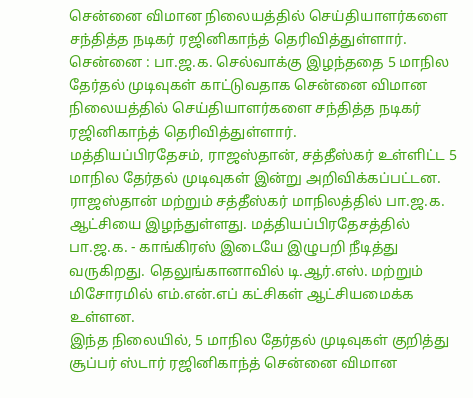சென்னை விமான நிலையத்தில் செய்தியாளர்களை சந்தித்த நடிகர் ரஜினிகாந்த் தெரிவித்துள்ளார்.
சென்னை : பா.ஜ.க. செல்வாக்கு இழந்ததை 5 மாநில தேர்தல் முடிவுகள் காட்டுவதாக சென்னை விமான நிலையத்தில் செய்தியாளர்களை சந்தித்த நடிகர் ரஜினிகாந்த் தெரிவித்துள்ளார்.
மத்தியப்பிரதேசம், ராஜஸ்தான், சத்தீஸ்கர் உள்ளிட்ட 5 மாநில தேர்தல் முடிவுகள் இன்று அறிவிக்கப்பட்டன. ராஜஸ்தான் மற்றும் சத்தீஸ்கர் மாநிலத்தில் பா.ஜ.க. ஆட்சியை இழந்துள்ளது. மத்தியப்பிரதேசத்தில் பா.ஜ.க. - காங்கிரஸ் இடையே இழுபறி நீடித்து வருகிறது. தெலுங்கானாவில் டி.ஆர்.எஸ். மற்றும் மிசோரமில் எம்.என்.எப் கட்சிகள் ஆட்சியமைக்க உள்ளன.
இந்த நிலையில், 5 மாநில தேர்தல் முடிவுகள் குறித்து சூப்பர் ஸ்டார் ரஜினிகாந்த் சென்னை விமான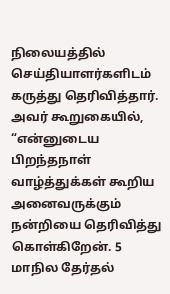நிலையத்தில் செய்தியாளர்களிடம் கருத்து தெரிவித்தார். அவர் கூறுகையில், “என்னுடைய பிறந்தநாள் வாழ்த்துக்கள் கூறிய அனைவருக்கும் நன்றியை தெரிவித்து கொள்கிறேன். 5 மாநில தேர்தல்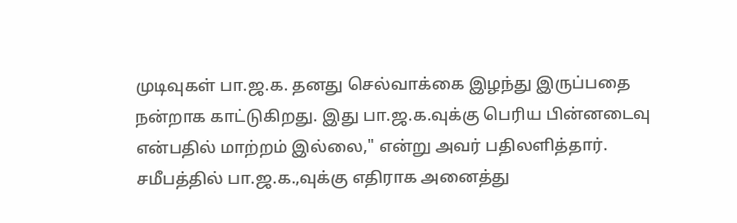முடிவுகள் பா.ஜ.க. தனது செல்வாக்கை இழந்து இருப்பதை நன்றாக காட்டுகிறது. இது பா.ஜ.க.வுக்கு பெரிய பின்னடைவு என்பதில் மாற்றம் இல்லை," என்று அவர் பதிலளித்தார்.
சமீபத்தில் பா.ஜ.க.,வுக்கு எதிராக அனைத்து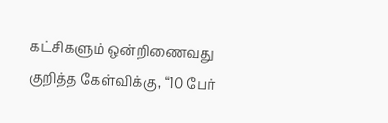கட்சிகளும் ஒன்றிணைவது குறித்த கேள்விக்கு, “10 பேர்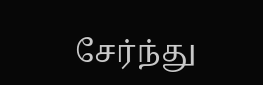சேர்ந்து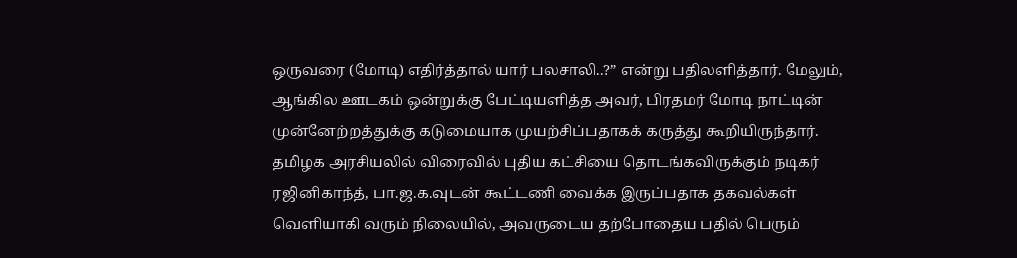ஒருவரை (மோடி) எதிர்த்தால் யார் பலசாலி..?” என்று பதிலளித்தார். மேலும், ஆங்கில ஊடகம் ஒன்றுக்கு பேட்டியளித்த அவர், பிரதமர் மோடி நாட்டின் முன்னேற்றத்துக்கு கடுமையாக முயற்சிப்பதாகக் கருத்து கூறியிருந்தார்.
தமிழக அரசியலில் விரைவில் புதிய கட்சியை தொடங்கவிருக்கும் நடிகர் ரஜினிகாந்த், பா.ஜ.க.வுடன் கூட்டணி வைக்க இருப்பதாக தகவல்கள் வெளியாகி வரும் நிலையில், அவருடைய தற்போதைய பதில் பெரும்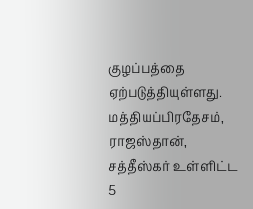குழப்பத்தை ஏற்படுத்தியுள்ளது.
மத்தியப்பிரதேசம், ராஜஸ்தான், சத்தீஸ்கர் உள்ளிட்ட 5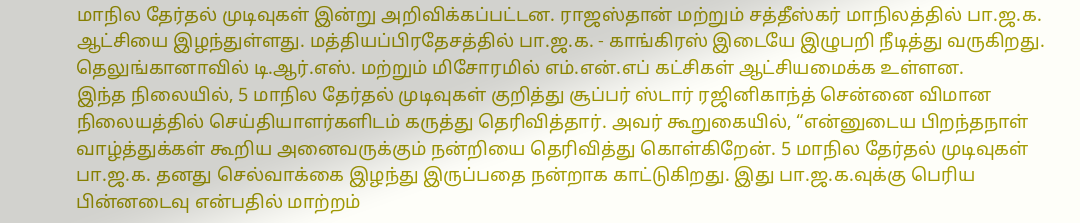மாநில தேர்தல் முடிவுகள் இன்று அறிவிக்கப்பட்டன. ராஜஸ்தான் மற்றும் சத்தீஸ்கர் மாநிலத்தில் பா.ஜ.க. ஆட்சியை இழந்துள்ளது. மத்தியப்பிரதேசத்தில் பா.ஜ.க. - காங்கிரஸ் இடையே இழுபறி நீடித்து வருகிறது. தெலுங்கானாவில் டி.ஆர்.எஸ். மற்றும் மிசோரமில் எம்.என்.எப் கட்சிகள் ஆட்சியமைக்க உள்ளன.
இந்த நிலையில், 5 மாநில தேர்தல் முடிவுகள் குறித்து சூப்பர் ஸ்டார் ரஜினிகாந்த் சென்னை விமான நிலையத்தில் செய்தியாளர்களிடம் கருத்து தெரிவித்தார். அவர் கூறுகையில், “என்னுடைய பிறந்தநாள் வாழ்த்துக்கள் கூறிய அனைவருக்கும் நன்றியை தெரிவித்து கொள்கிறேன். 5 மாநில தேர்தல் முடிவுகள் பா.ஜ.க. தனது செல்வாக்கை இழந்து இருப்பதை நன்றாக காட்டுகிறது. இது பா.ஜ.க.வுக்கு பெரிய பின்னடைவு என்பதில் மாற்றம்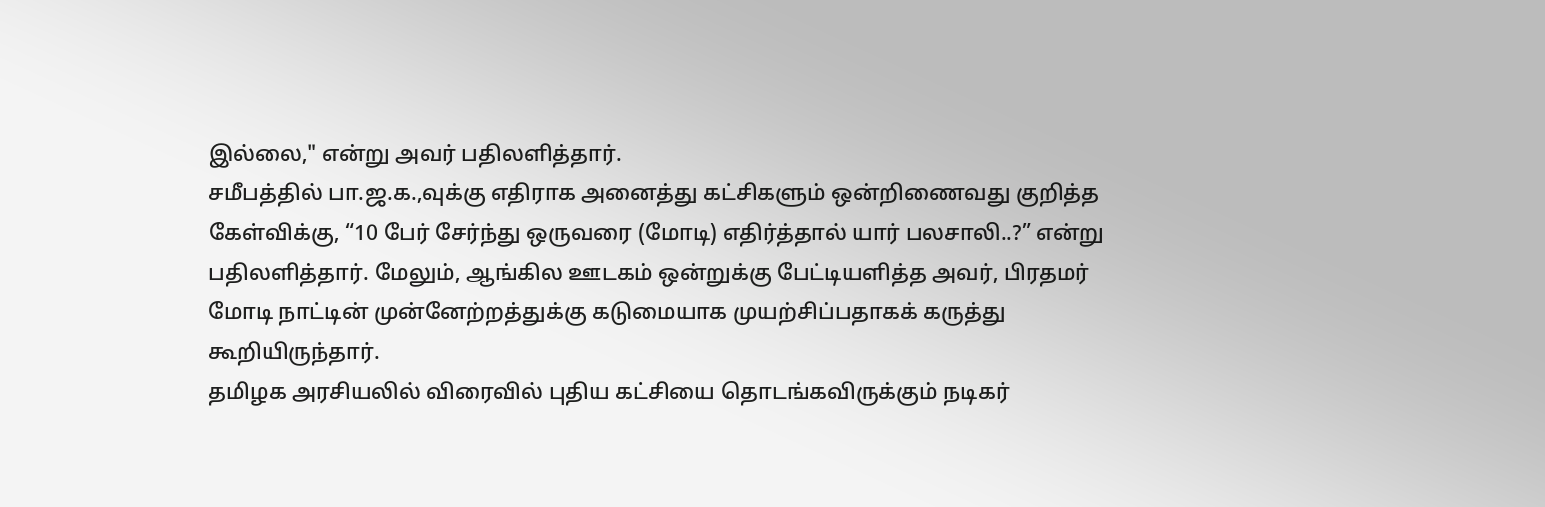இல்லை," என்று அவர் பதிலளித்தார்.
சமீபத்தில் பா.ஜ.க.,வுக்கு எதிராக அனைத்து கட்சிகளும் ஒன்றிணைவது குறித்த கேள்விக்கு, “10 பேர் சேர்ந்து ஒருவரை (மோடி) எதிர்த்தால் யார் பலசாலி..?” என்று பதிலளித்தார். மேலும், ஆங்கில ஊடகம் ஒன்றுக்கு பேட்டியளித்த அவர், பிரதமர் மோடி நாட்டின் முன்னேற்றத்துக்கு கடுமையாக முயற்சிப்பதாகக் கருத்து கூறியிருந்தார்.
தமிழக அரசியலில் விரைவில் புதிய கட்சியை தொடங்கவிருக்கும் நடிகர்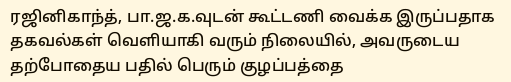ரஜினிகாந்த், பா.ஜ.க.வுடன் கூட்டணி வைக்க இருப்பதாக தகவல்கள் வெளியாகி வரும் நிலையில், அவருடைய தற்போதைய பதில் பெரும் குழப்பத்தை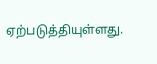ஏற்படுத்தியுள்ளது.